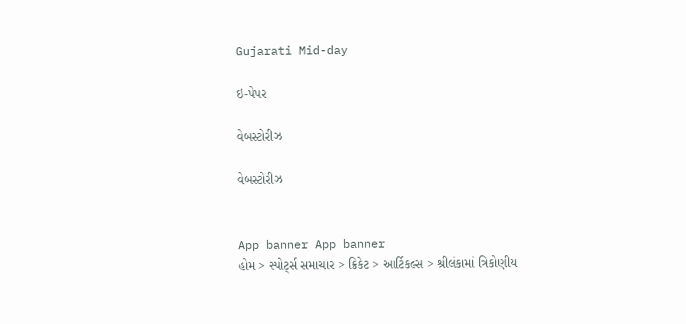Gujarati Mid-day

ઇ-પેપર

વેબસ્ટોરીઝ

વેબસ્ટોરીઝ


App banner App banner
હોમ > સ્પોર્ટ્સ સમાચાર > ક્રિકેટ > આર્ટિકલ્સ > શ્રીલંકામાં ત્રિકોણીય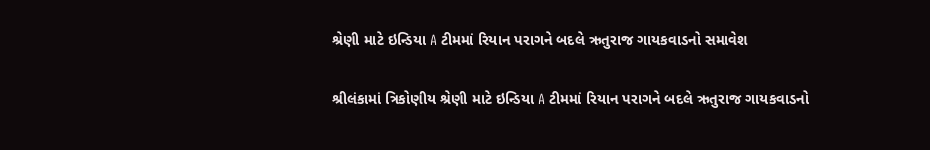શ્રેણી માટે ઇન્ડિયા A ટીમમાં રિયાન પરાગને બદલે ઋતુરાજ ગાયકવાડનો સમાવેશ

શ્રીલંકામાં ત્રિકોણીય શ્રેણી માટે ઇન્ડિયા A ટીમમાં રિયાન પરાગને બદલે ઋતુરાજ ગાયકવાડનો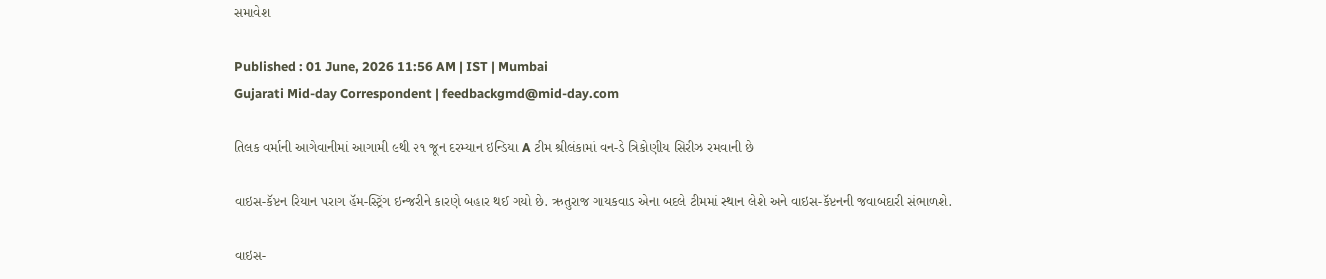સમાવેશ

Published : 01 June, 2026 11:56 AM | IST | Mumbai
Gujarati Mid-day Correspondent | feedbackgmd@mid-day.com

તિલક વર્માની આગેવાનીમાં આગામી ૯થી ૨૧ જૂન દરમ્યાન ઇન્ડિયા A ટીમ શ્રીલંકામાં વન-ડે ત્રિકોણીય સિરીઝ રમવાની છે

વાઇસ-કૅપ્ટન રિયાન પરાગ હૅમ-સ્ટ્રિંગ ઇન્જરીને કારણે બહાર થઈ ગયો છે. ઋતુરાજ ગાયકવાડ એના બદલે ટીમમાં સ્થાન લેશે અને વાઇસ-કૅપ્ટનની જવાબદારી સંભાળશે.

વાઇસ-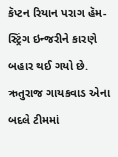કૅપ્ટન રિયાન પરાગ હૅમ-સ્ટ્રિંગ ઇન્જરીને કારણે બહાર થઈ ગયો છે. ઋતુરાજ ગાયકવાડ એના બદલે ટીમમાં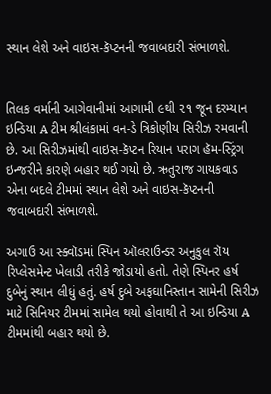સ્થાન લેશે અને વાઇસ-કૅપ્ટનની જવાબદારી સંભાળશે.


તિલક વર્માની આગેવાનીમાં આગામી ૯થી ૨૧ જૂન દરમ્યાન ઇન્ડિયા A ટીમ શ્રીલંકામાં વન-ડે ત્રિકોણીય સિરીઝ રમવાની છે. આ સિરીઝમાંથી વાઇસ-કૅપ્ટન રિયાન પરાગ હૅમ-સ્ટ્રિંગ ઇન્જરીને કારણે બહાર થઈ ગયો છે. ઋતુરાજ ગાયકવાડ એના બદલે ટીમમાં સ્થાન લેશે અને વાઇસ-કૅપ્ટનની જવાબદારી સંભાળશે.

અગાઉ આ સ્ક્વૉડમાં સ્પિન ઑલરાઉન્ડર અનુકુલ રૉય રિપ્લેસમેન્ટ ખેલાડી તરીકે જોડાયો હતો. તેણે સ્પિનર હર્ષ દુબેનું સ્થાન લીધું હતું. હર્ષ દુબે અફઘાનિસ્તાન સામેની સિરીઝ માટે સિનિયર ટીમમાં સામેલ થયો હોવાથી તે આ ઇન્ડિયા A ટીમમાંથી બહાર થયો છે.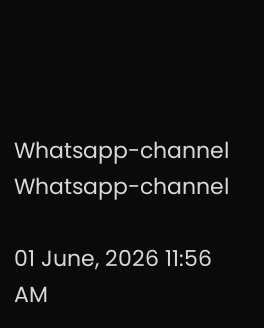Whatsapp-channel Whatsapp-channel

01 June, 2026 11:56 AM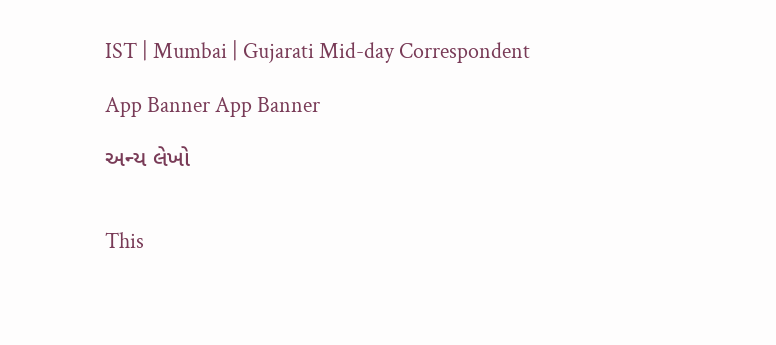IST | Mumbai | Gujarati Mid-day Correspondent

App Banner App Banner

અન્ય લેખો


This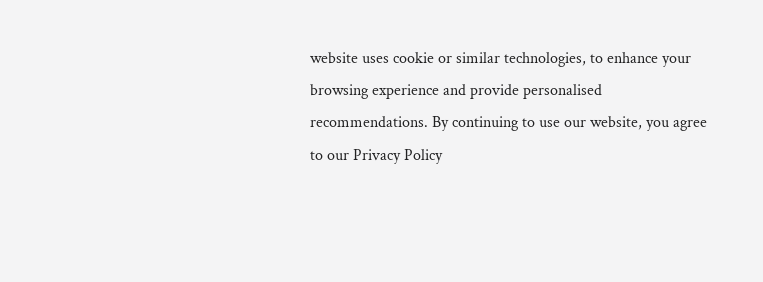website uses cookie or similar technologies, to enhance your browsing experience and provide personalised recommendations. By continuing to use our website, you agree to our Privacy Policy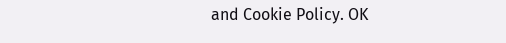and Cookie Policy. OK